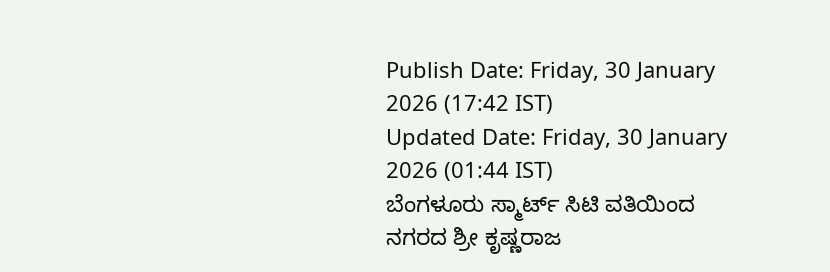Publish Date: Friday, 30 January 2026 (17:42 IST)
Updated Date: Friday, 30 January 2026 (01:44 IST)
ಬೆಂಗಳೂರು ಸ್ಮಾರ್ಟ್ ಸಿಟಿ ವತಿಯಿಂದ ನಗರದ ಶ್ರೀ ಕೃಷ್ಣರಾಜ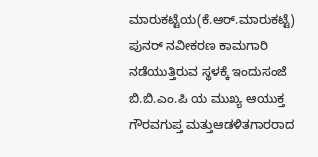ಮಾರುಕಟ್ಟೆಯ(ಕೆ.ಆರ್.ಮಾರುಕಟ್ಟೆ) ಪುನರ್ ನವೀಕರಣ ಕಾಮಗಾರಿ ನಡೆಯುತ್ತಿರುವ ಸ್ಥಳಕ್ಕೆ ಇಂದುಸಂಜೆ ಬಿ.ಬಿ.ಎಂ.ಪಿ ಯ ಮುಖ್ಯ ಆಯುಕ್ತ ಗೌರವಗುಪ್ತ ಮತ್ತುಆಡಳಿತಗಾರರಾದ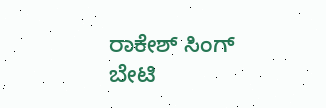ರಾಕೇಶ್ ಸಿಂಗ್ ಬೇಟಿ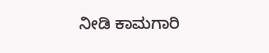ನೀಡಿ ಕಾಮಗಾರಿ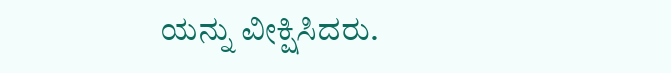ಯನ್ನು ವೀಕ್ಷಿಸಿದರು.